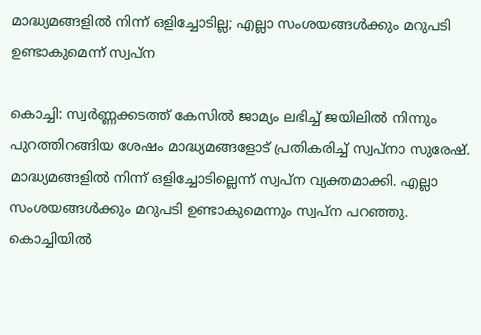മാദ്ധ്യമങ്ങളിൽ നിന്ന് ഒളിച്ചോടില്ല; എല്ലാ സംശയങ്ങൾക്കും മറുപടി ഉണ്ടാകുമെന്ന് സ്വപ്ന

കൊച്ചി: സ്വർണ്ണക്കടത്ത് കേസിൽ ജാമ്യം ലഭിച്ച് ജയിലിൽ നിന്നും പുറത്തിറങ്ങിയ ശേഷം മാദ്ധ്യമങ്ങളോട് പ്രതികരിച്ച് സ്വപ്‌നാ സുരേഷ്. മാദ്ധ്യമങ്ങളിൽ നിന്ന് ഒളിച്ചോടില്ലെന്ന് സ്വപ്‌ന വ്യക്തമാക്കി. എല്ലാ സംശയങ്ങൾക്കും മറുപടി ഉണ്ടാകുമെന്നും സ്വപ്‌ന പറഞ്ഞു. കൊച്ചിയിൽ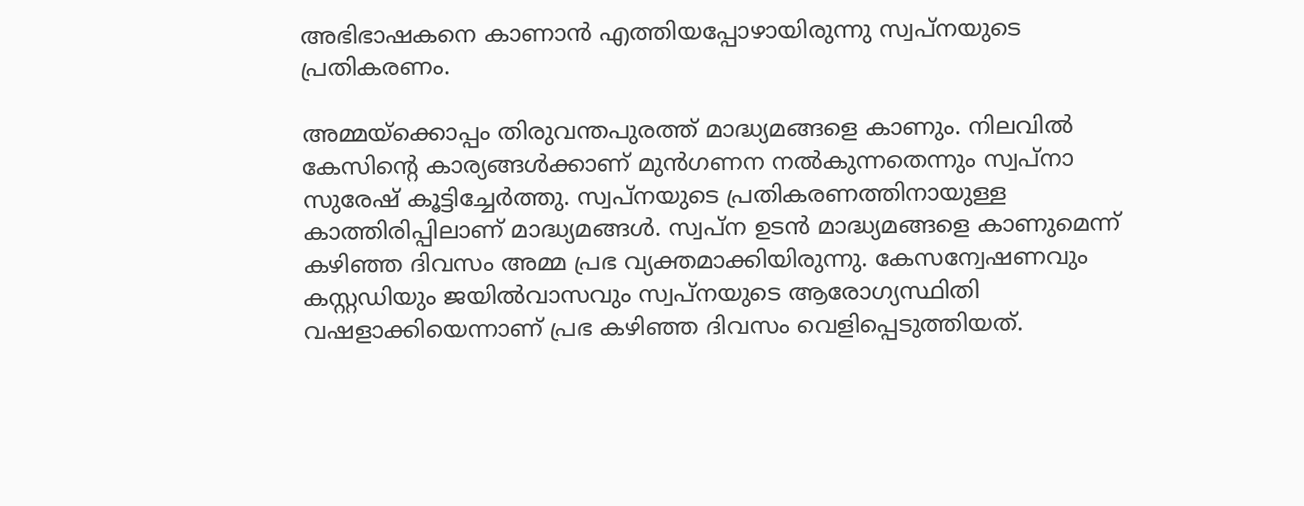അഭിഭാഷകനെ കാണാൻ എത്തിയപ്പോഴായിരുന്നു സ്വപ്‌നയുടെ പ്രതികരണം.

അമ്മയ്‌ക്കൊപ്പം തിരുവന്തപുരത്ത് മാദ്ധ്യമങ്ങളെ കാണും. നിലവിൽ കേസിന്റെ കാര്യങ്ങൾക്കാണ് മുൻഗണന നൽകുന്നതെന്നും സ്വപ്‌നാ സുരേഷ് കൂട്ടിച്ചേർത്തു. സ്വപ്നയുടെ പ്രതികരണത്തിനായുള്ള കാത്തിരിപ്പിലാണ് മാദ്ധ്യമങ്ങൾ. സ്വപ്ന ഉടൻ മാദ്ധ്യമങ്ങളെ കാണുമെന്ന് കഴിഞ്ഞ ദിവസം അമ്മ പ്രഭ വ്യക്തമാക്കിയിരുന്നു. കേസന്വേഷണവും കസ്റ്റഡിയും ജയിൽവാസവും സ്വപ്നയുടെ ആരോഗ്യസ്ഥിതി വഷളാക്കിയെന്നാണ് പ്രഭ കഴിഞ്ഞ ദിവസം വെളിപ്പെടുത്തിയത്.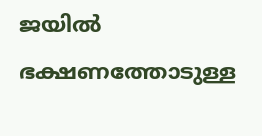ജയിൽ ഭക്ഷണത്തോടുള്ള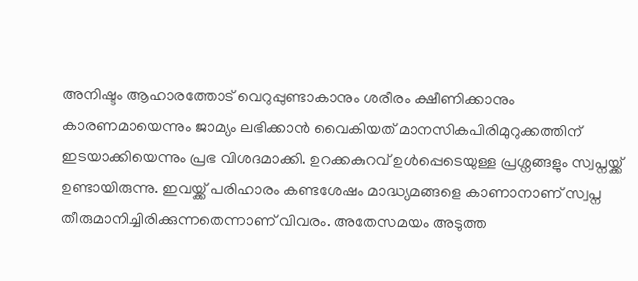അനിഷ്ടം ആഹാരത്തോട് വെറുപ്പുണ്ടാകാനും ശരീരം ക്ഷീണിക്കാനും കാരണമായെന്നും ജാമ്യം ലഭിക്കാൻ വൈകിയത് മാനസികപിരിമുറുക്കത്തിന് ഇടയാക്കിയെന്നും പ്രഭ വിശദമാക്കി. ഉറക്കകുറവ് ഉൾപ്പെടെയുള്ള പ്രശ്നങ്ങളും സ്വപ്നയ്ക്ക് ഉണ്ടായിരുന്നു. ഇവയ്ക്ക് പരിഹാരം കണ്ടശേഷം മാദ്ധ്യമങ്ങളെ കാണാനാണ് സ്വപ്ന തീരുമാനിച്ചിരിക്കുന്നതെന്നാണ് വിവരം. അതേസമയം അടുത്ത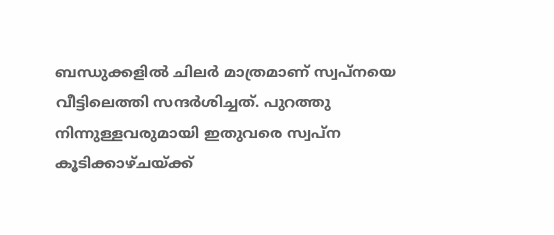ബന്ധുക്കളിൽ ചിലർ മാത്രമാണ് സ്വപ്നയെ വീട്ടിലെത്തി സന്ദർശിച്ചത്. പുറത്തു നിന്നുള്ളവരുമായി ഇതുവരെ സ്വപ്ന കൂടിക്കാഴ്ചയ്ക്ക്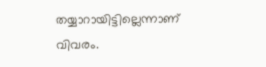തയ്യാറായിട്ടില്ലെന്നാണ് വിവരം.